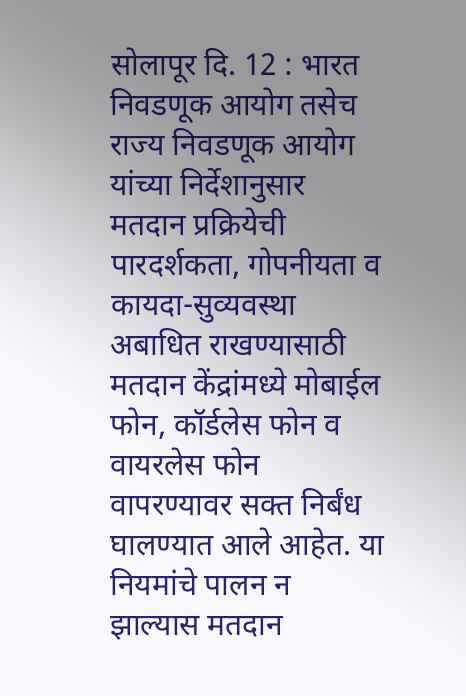सोलापूर दि. 12 : भारत निवडणूक आयोग तसेच राज्य निवडणूक आयोग यांच्या निर्देशानुसार मतदान प्रक्रियेची पारदर्शकता, गोपनीयता व कायदा-सुव्यवस्था अबाधित राखण्यासाठी मतदान केंद्रांमध्ये मोबाईल फोन, कॉर्डलेस फोन व वायरलेस फोन वापरण्यावर सक्त निर्बंध घालण्यात आले आहेत. या नियमांचे पालन न झाल्यास मतदान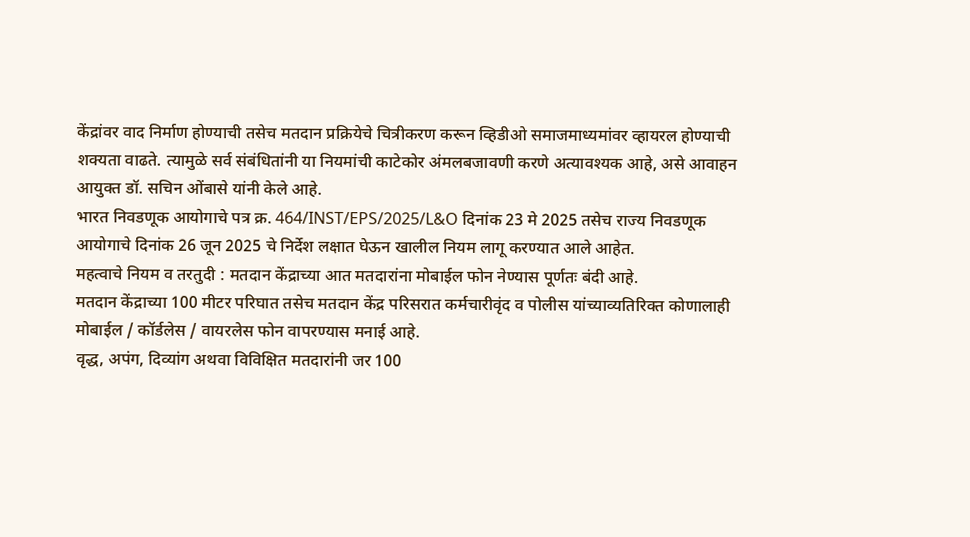केंद्रांवर वाद निर्माण होण्याची तसेच मतदान प्रक्रियेचे चित्रीकरण करून व्हिडीओ समाजमाध्यमांवर व्हायरल होण्याची शक्यता वाढते. त्यामुळे सर्व संबंधितांनी या नियमांची काटेकोर अंमलबजावणी करणे अत्यावश्यक आहे, असे आवाहन आयुक्त डॉ. सचिन ओंबासे यांनी केले आहे.
भारत निवडणूक आयोगाचे पत्र क्र. 464/INST/EPS/2025/L&O दिनांक 23 मे 2025 तसेच राज्य निवडणूक आयोगाचे दिनांक 26 जून 2025 चे निर्देश लक्षात घेऊन खालील नियम लागू करण्यात आले आहेत.
महत्वाचे नियम व तरतुदी : मतदान केंद्राच्या आत मतदारांना मोबाईल फोन नेण्यास पूर्णतः बंदी आहे.
मतदान केंद्राच्या 100 मीटर परिघात तसेच मतदान केंद्र परिसरात कर्मचारीवृंद व पोलीस यांच्याव्यतिरिक्त कोणालाही मोबाईल / कॉर्डलेस / वायरलेस फोन वापरण्यास मनाई आहे.
वृद्ध, अपंग, दिव्यांग अथवा विविक्षित मतदारांनी जर 100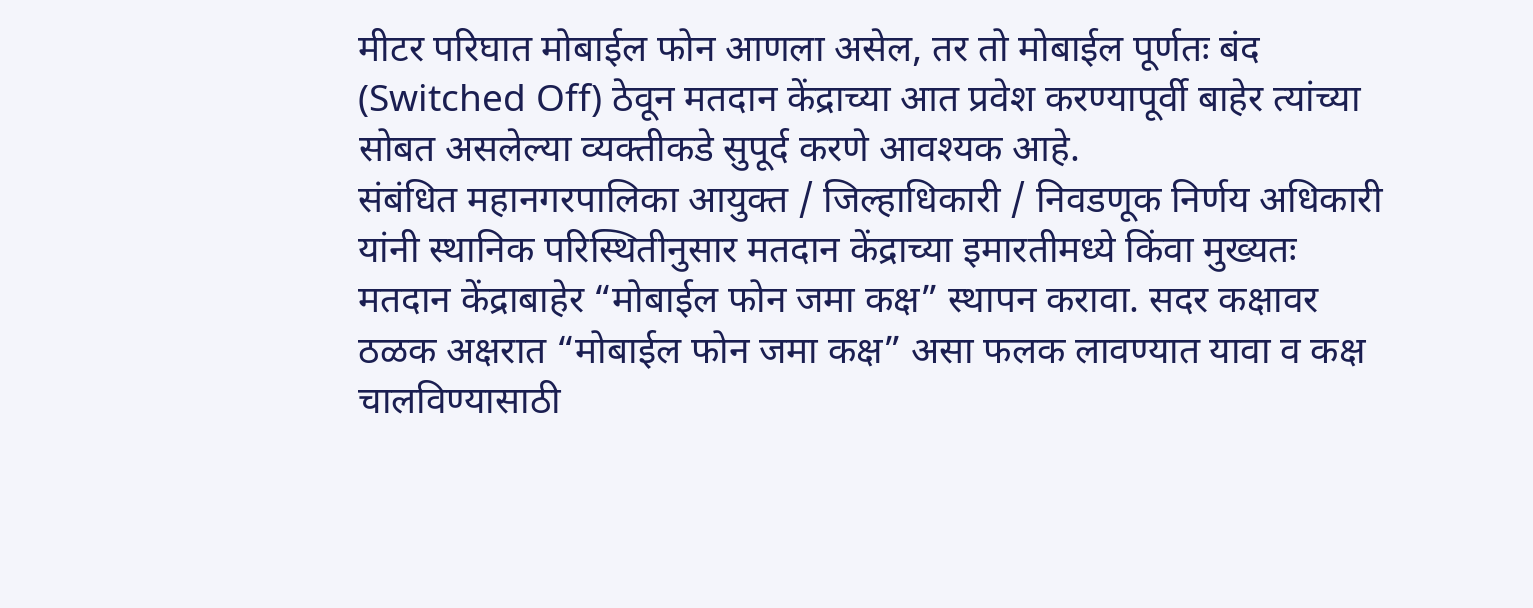मीटर परिघात मोबाईल फोन आणला असेल, तर तो मोबाईल पूर्णतः बंद (Switched Off) ठेवून मतदान केंद्राच्या आत प्रवेश करण्यापूर्वी बाहेर त्यांच्या सोबत असलेल्या व्यक्तीकडे सुपूर्द करणे आवश्यक आहे.
संबंधित महानगरपालिका आयुक्त / जिल्हाधिकारी / निवडणूक निर्णय अधिकारी यांनी स्थानिक परिस्थितीनुसार मतदान केंद्राच्या इमारतीमध्ये किंवा मुख्यतः मतदान केंद्राबाहेर “मोबाईल फोन जमा कक्ष” स्थापन करावा. सदर कक्षावर ठळक अक्षरात “मोबाईल फोन जमा कक्ष” असा फलक लावण्यात यावा व कक्ष चालविण्यासाठी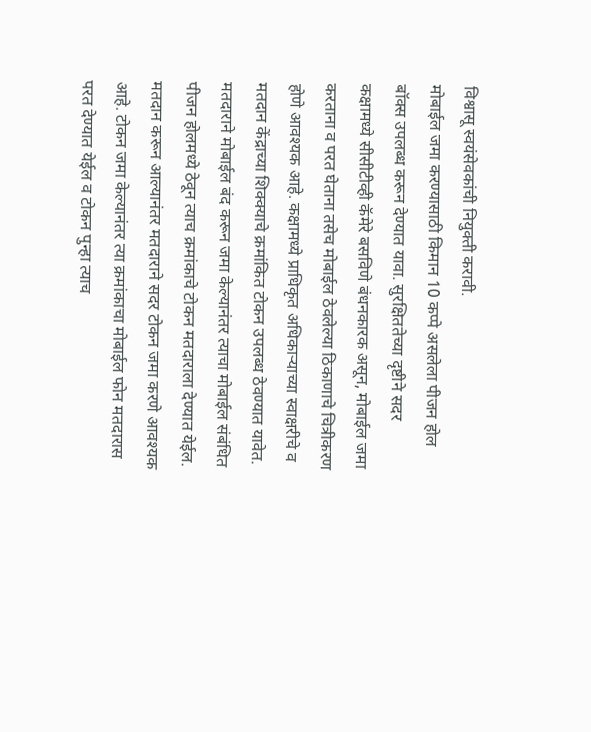विश्वासू स्वयंसेवकांची नियुक्ती करावी.
मोबाईल जमा करण्यासाठी किमान 10 कप्पे असलेला पीजन होल बॉक्स उपलब्ध करून देण्यात यावा. सुरक्षिततेच्या दृष्टीने सदर कक्षामध्ये सीसीटीव्ही कॅमेरे बसविणे बंधनकारक असून, मोबाईल जमा करताना व परत घेताना तसेच मोबाईल ठेवलेल्या ठिकाणाचे चित्रीकरण होणे आवश्यक आहे. कक्षामध्ये प्राधिकृत अधिकाऱ्याच्या स्वाक्षरीचे व मतदान केंद्राच्या शिक्क्याचे क्रमांकित टोकन उपलब्ध ठेवण्यात यावेत.
मतदाराने मोबाईल बंद करून जमा केल्यानंतर त्याचा मोबाईल संबंधित पीजन होलमध्ये ठेवून त्याच क्रमांकाचे टोकन मतदाराला देण्यात येईल. मतदान करून आल्यानंतर मतदाराने सदर टोकन जमा करणे आवश्यक आहे. टोकन जमा केल्यानंतर त्या क्रमांकाचा मोबाईल फोन मतदारास परत देण्यात येईल व टोकन पुन्हा त्याच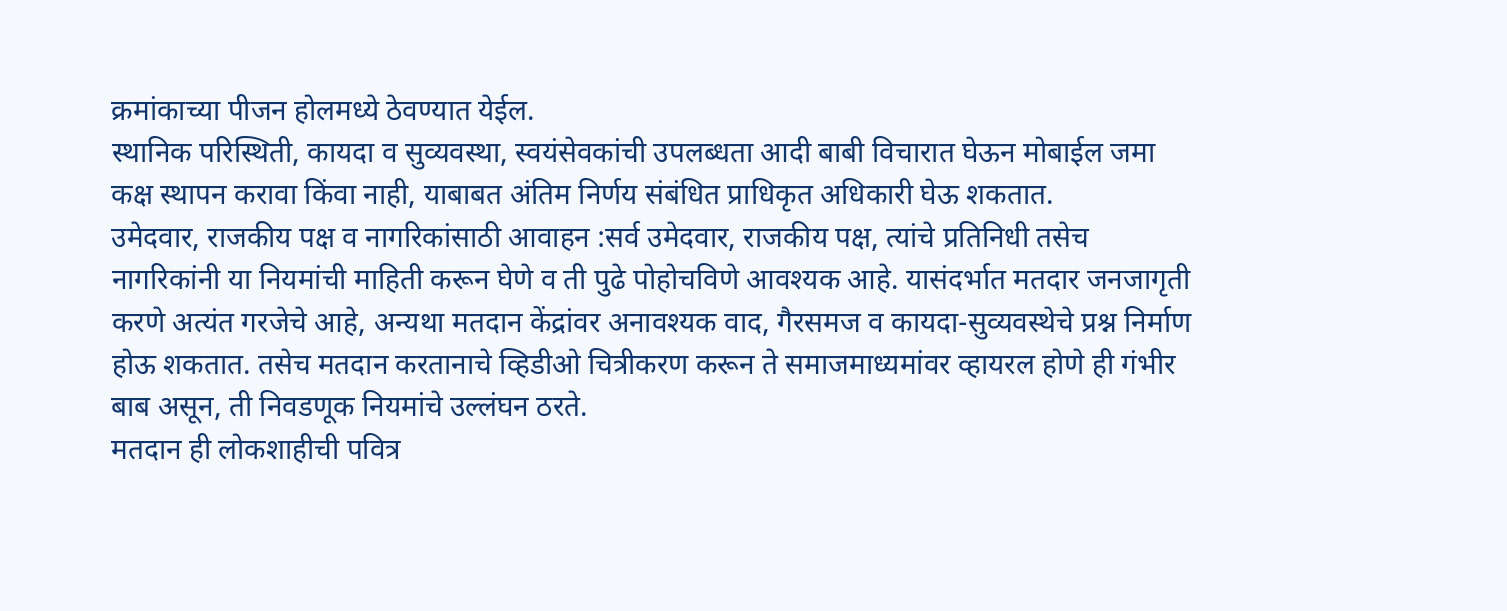क्रमांकाच्या पीजन होलमध्ये ठेवण्यात येईल.
स्थानिक परिस्थिती, कायदा व सुव्यवस्था, स्वयंसेवकांची उपलब्धता आदी बाबी विचारात घेऊन मोबाईल जमा कक्ष स्थापन करावा किंवा नाही, याबाबत अंतिम निर्णय संबंधित प्राधिकृत अधिकारी घेऊ शकतात.
उमेदवार, राजकीय पक्ष व नागरिकांसाठी आवाहन :सर्व उमेदवार, राजकीय पक्ष, त्यांचे प्रतिनिधी तसेच नागरिकांनी या नियमांची माहिती करून घेणे व ती पुढे पोहोचविणे आवश्यक आहे. यासंदर्भात मतदार जनजागृती करणे अत्यंत गरजेचे आहे, अन्यथा मतदान केंद्रांवर अनावश्यक वाद, गैरसमज व कायदा-सुव्यवस्थेचे प्रश्न निर्माण होऊ शकतात. तसेच मतदान करतानाचे व्हिडीओ चित्रीकरण करून ते समाजमाध्यमांवर व्हायरल होणे ही गंभीर बाब असून, ती निवडणूक नियमांचे उल्लंघन ठरते.
मतदान ही लोकशाहीची पवित्र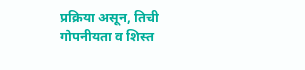प्रक्रिया असून, तिची गोपनीयता व शिस्त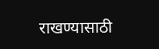राखण्यासाठी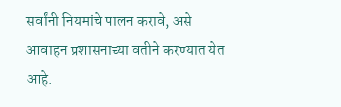सर्वांनी नियमांचे पालन करावे, असे आवाहन प्रशासनाच्या वतीने करण्यात येत आहे.